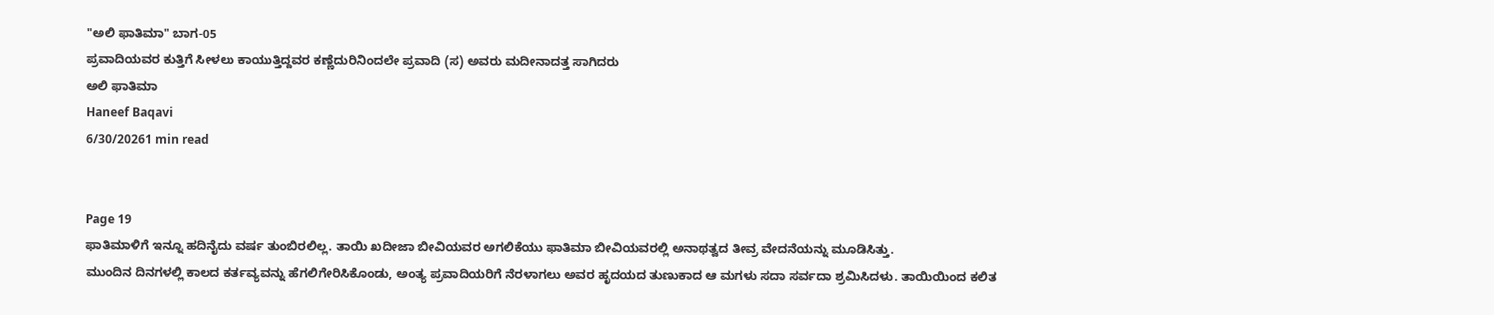"ಅಲಿ ಫಾತಿಮಾ" ಬಾಗ-05
ಪ್ರವಾದಿಯವರ ಕುತ್ತಿಗೆ ಸೀಳಲು ಕಾಯುತ್ತಿದ್ದವರ ಕಣ್ಣೆದುರಿನಿಂದಲೇ ಪ್ರವಾದಿ (ಸ) ಅವರು ಮದೀನಾದತ್ತ ಸಾಗಿದರು
ಅಲಿ ಫಾತಿಮಾ
Haneef Baqavi
6/30/20261 min read


Page 19
ಫಾತಿಮಾಳಿಗೆ ಇನ್ನೂ ಹದಿನೈದು ವರ್ಷ ತುಂಬಿರಲಿಲ್ಲ. ತಾಯಿ ಖದೀಜಾ ಬೀವಿಯವರ ಅಗಲಿಕೆಯು ಫಾತಿಮಾ ಬೀವಿಯವರಲ್ಲಿ ಅನಾಥತ್ವದ ತೀವ್ರ ವೇದನೆಯನ್ನು ಮೂಡಿಸಿತ್ತು.
ಮುಂದಿನ ದಿನಗಳಲ್ಲಿ ಕಾಲದ ಕರ್ತವ್ಯವನ್ನು ಹೆಗಲಿಗೇರಿಸಿಕೊಂಡು, ಅಂತ್ಯ ಪ್ರವಾದಿಯರಿಗೆ ನೆರಳಾಗಲು ಅವರ ಹೃದಯದ ತುಣುಕಾದ ಆ ಮಗಳು ಸದಾ ಸರ್ವದಾ ಶ್ರಮಿಸಿದಳು. ತಾಯಿಯಿಂದ ಕಲಿತ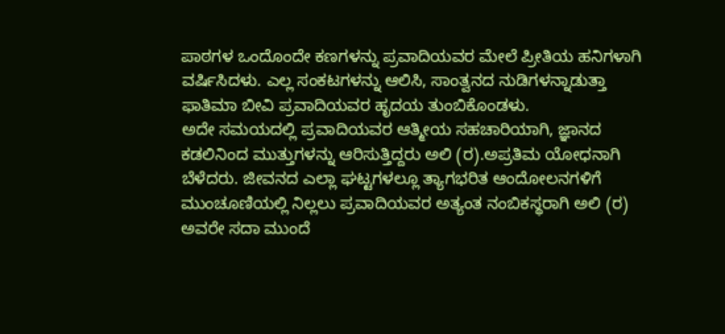ಪಾಠಗಳ ಒಂದೊಂದೇ ಕಣಗಳನ್ನು ಪ್ರವಾದಿಯವರ ಮೇಲೆ ಪ್ರೀತಿಯ ಹನಿಗಳಾಗಿ ವರ್ಷಿಸಿದಳು. ಎಲ್ಲ ಸಂಕಟಗಳನ್ನು ಆಲಿಸಿ, ಸಾಂತ್ವನದ ನುಡಿಗಳನ್ನಾಡುತ್ತಾ ಫಾತಿಮಾ ಬೀವಿ ಪ್ರವಾದಿಯವರ ಹೃದಯ ತುಂಬಿಕೊಂಡಳು.
ಅದೇ ಸಮಯದಲ್ಲಿ ಪ್ರವಾದಿಯವರ ಆತ್ಮೀಯ ಸಹಚಾರಿಯಾಗಿ, ಜ್ಞಾನದ ಕಡಲಿನಿಂದ ಮುತ್ತುಗಳನ್ನು ಆರಿಸುತ್ತಿದ್ದರು ಅಲಿ (ರ).ಅಪ್ರತಿಮ ಯೋಧನಾಗಿ ಬೆಳೆದರು. ಜೀವನದ ಎಲ್ಲಾ ಘಟ್ಟಗಳಲ್ಲೂ ತ್ಯಾಗಭರಿತ ಆಂದೋಲನಗಳಿಗೆ ಮುಂಚೂಣಿಯಲ್ಲಿ ನಿಲ್ಲಲು ಪ್ರವಾದಿಯವರ ಅತ್ಯಂತ ನಂಬಿಕಸ್ಥರಾಗಿ ಅಲಿ (ರ) ಅವರೇ ಸದಾ ಮುಂದೆ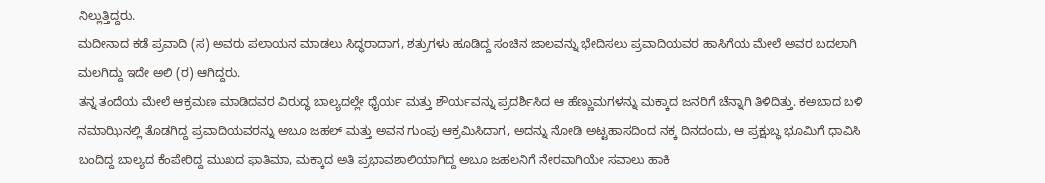ನಿಲ್ಲುತ್ತಿದ್ದರು.
ಮದೀನಾದ ಕಡೆ ಪ್ರವಾದಿ (ಸ) ಅವರು ಪಲಾಯನ ಮಾಡಲು ಸಿದ್ಧರಾದಾಗ, ಶತ್ರುಗಳು ಹೂಡಿದ್ದ ಸಂಚಿನ ಜಾಲವನ್ನು ಭೇದಿಸಲು ಪ್ರವಾದಿಯವರ ಹಾಸಿಗೆಯ ಮೇಲೆ ಅವರ ಬದಲಾಗಿ ಮಲಗಿದ್ದು ಇದೇ ಅಲಿ (ರ) ಆಗಿದ್ದರು.
ತನ್ನ ತಂದೆಯ ಮೇಲೆ ಆಕ್ರಮಣ ಮಾಡಿದವರ ವಿರುದ್ಧ ಬಾಲ್ಯದಲ್ಲೇ ಧೈರ್ಯ ಮತ್ತು ಶೌರ್ಯವನ್ನು ಪ್ರದರ್ಶಿಸಿದ ಆ ಹೆಣ್ಣುಮಗಳನ್ನು ಮಕ್ಕಾದ ಜನರಿಗೆ ಚೆನ್ನಾಗಿ ತಿಳಿದಿತ್ತು. ಕಅಬಾದ ಬಳಿ ನಮಾಝಿನಲ್ಲಿ ತೊಡಗಿದ್ದ ಪ್ರವಾದಿಯವರನ್ನು ಅಬೂ ಜಹಲ್ ಮತ್ತು ಅವನ ಗುಂಪು ಆಕ್ರಮಿಸಿದಾಗ, ಅದನ್ನು ನೋಡಿ ಅಟ್ಟಹಾಸದಿಂದ ನಕ್ಕ ದಿನದಂದು, ಆ ಪ್ರಕ್ಷುಬ್ಧ ಭೂಮಿಗೆ ಧಾವಿಸಿ ಬಂದಿದ್ದ ಬಾಲ್ಯದ ಕೆಂಪೇರಿದ್ದ ಮುಖದ ಫಾತಿಮಾ, ಮಕ್ಕಾದ ಅತಿ ಪ್ರಭಾವಶಾಲಿಯಾಗಿದ್ದ ಅಬೂ ಜಹಲನಿಗೆ ನೇರವಾಗಿಯೇ ಸವಾಲು ಹಾಕಿ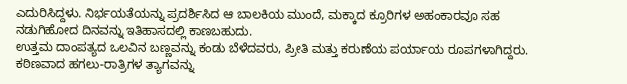ಎದುರಿಸಿದ್ದಳು. ನಿರ್ಭಯತೆಯನ್ನು ಪ್ರದರ್ಶಿಸಿದ ಆ ಬಾಲಕಿಯ ಮುಂದೆ, ಮಕ್ಕಾದ ಕ್ರೂರಿಗಳ ಅಹಂಕಾರವೂ ಸಹ ನಡುಗಿಹೋದ ದಿನವನ್ನು ಇತಿಹಾಸದಲ್ಲಿ ಕಾಣಬಹುದು.
ಉತ್ತಮ ದಾಂಪತ್ಯದ ಒಲವಿನ ಬಣ್ಣವನ್ನು ಕಂಡು ಬೆಳೆದವರು, ಪ್ರೀತಿ ಮತ್ತು ಕರುಣೆಯ ಪರ್ಯಾಯ ರೂಪಗಳಾಗಿದ್ದರು. ಕಠಿಣವಾದ ಹಗಲು-ರಾತ್ರಿಗಳ ತ್ಯಾಗವನ್ನು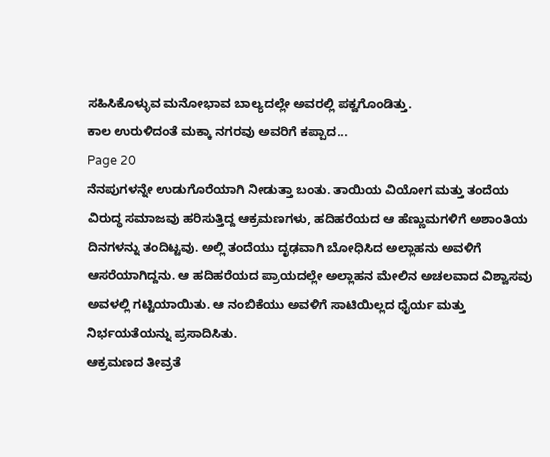ಸಹಿಸಿಕೊಳ್ಳುವ ಮನೋಭಾವ ಬಾಲ್ಯದಲ್ಲೇ ಅವರಲ್ಲಿ ಪಕ್ವಗೊಂಡಿತ್ತು.
ಕಾಲ ಉರುಳಿದಂತೆ ಮಕ್ಕಾ ನಗರವು ಅವರಿಗೆ ಕಪ್ಪಾದ...
Page 20
ನೆನಪುಗಳನ್ನೇ ಉಡುಗೊರೆಯಾಗಿ ನೀಡುತ್ತಾ ಬಂತು. ತಾಯಿಯ ವಿಯೋಗ ಮತ್ತು ತಂದೆಯ ವಿರುದ್ಧ ಸಮಾಜವು ಹರಿಸುತ್ತಿದ್ದ ಆಕ್ರಮಣಗಳು, ಹದಿಹರೆಯದ ಆ ಹೆಣ್ಣುಮಗಳಿಗೆ ಅಶಾಂತಿಯ ದಿನಗಳನ್ನು ತಂದಿಟ್ಟವು. ಅಲ್ಲಿ ತಂದೆಯು ದೃಢವಾಗಿ ಬೋಧಿಸಿದ ಅಲ್ಲಾಹನು ಅವಳಿಗೆ ಆಸರೆಯಾಗಿದ್ದನು. ಆ ಹದಿಹರೆಯದ ಪ್ರಾಯದಲ್ಲೇ ಅಲ್ಲಾಹನ ಮೇಲಿನ ಅಚಲವಾದ ವಿಶ್ವಾಸವು ಅವಳಲ್ಲಿ ಗಟ್ಟಿಯಾಯಿತು. ಆ ನಂಬಿಕೆಯು ಅವಳಿಗೆ ಸಾಟಿಯಿಲ್ಲದ ಧೈರ್ಯ ಮತ್ತು ನಿರ್ಭಯತೆಯನ್ನು ಪ್ರಸಾದಿಸಿತು.
ಆಕ್ರಮಣದ ತೀವ್ರತೆ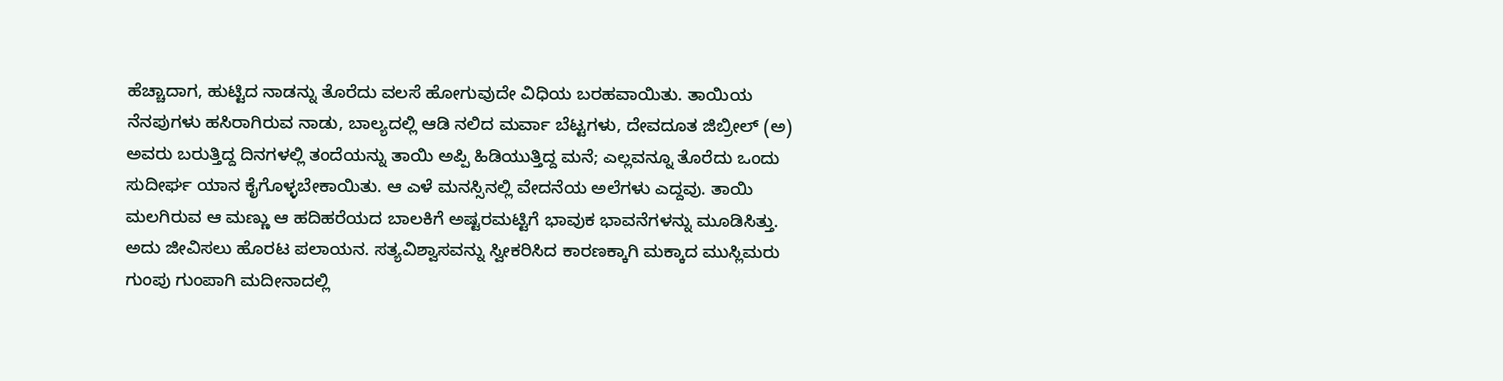ಹೆಚ್ಚಾದಾಗ, ಹುಟ್ಟಿದ ನಾಡನ್ನು ತೊರೆದು ವಲಸೆ ಹೋಗುವುದೇ ವಿಧಿಯ ಬರಹವಾಯಿತು. ತಾಯಿಯ ನೆನಪುಗಳು ಹಸಿರಾಗಿರುವ ನಾಡು, ಬಾಲ್ಯದಲ್ಲಿ ಆಡಿ ನಲಿದ ಮರ್ವಾ ಬೆಟ್ಟಗಳು, ದೇವದೂತ ಜಿಬ್ರೀಲ್ (ಅ) ಅವರು ಬರುತ್ತಿದ್ದ ದಿನಗಳಲ್ಲಿ ತಂದೆಯನ್ನು ತಾಯಿ ಅಪ್ಪಿ ಹಿಡಿಯುತ್ತಿದ್ದ ಮನೆ; ಎಲ್ಲವನ್ನೂ ತೊರೆದು ಒಂದು ಸುದೀರ್ಘ ಯಾನ ಕೈಗೊಳ್ಳಬೇಕಾಯಿತು. ಆ ಎಳೆ ಮನಸ್ಸಿನಲ್ಲಿ ವೇದನೆಯ ಅಲೆಗಳು ಎದ್ದವು. ತಾಯಿ ಮಲಗಿರುವ ಆ ಮಣ್ಣು ಆ ಹದಿಹರೆಯದ ಬಾಲಕಿಗೆ ಅಷ್ಟರಮಟ್ಟಿಗೆ ಭಾವುಕ ಭಾವನೆಗಳನ್ನು ಮೂಡಿಸಿತ್ತು.
ಅದು ಜೀವಿಸಲು ಹೊರಟ ಪಲಾಯನ. ಸತ್ಯವಿಶ್ವಾಸವನ್ನು ಸ್ವೀಕರಿಸಿದ ಕಾರಣಕ್ಕಾಗಿ ಮಕ್ಕಾದ ಮುಸ್ಲಿಮರು ಗುಂಪು ಗುಂಪಾಗಿ ಮದೀನಾದಲ್ಲಿ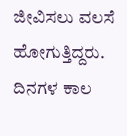ಜೀವಿಸಲು ವಲಸೆ ಹೋಗುತ್ತಿದ್ದರು.
ದಿನಗಳ ಕಾಲ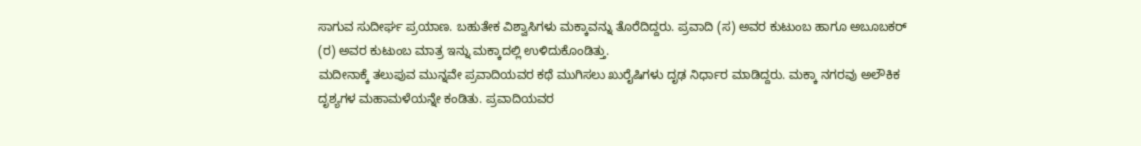ಸಾಗುವ ಸುದೀರ್ಘ ಪ್ರಯಾಣ. ಬಹುತೇಕ ವಿಶ್ವಾಸಿಗಳು ಮಕ್ಕಾವನ್ನು ತೊರೆದಿದ್ದರು. ಪ್ರವಾದಿ (ಸ) ಅವರ ಕುಟುಂಬ ಹಾಗೂ ಅಬೂಬಕರ್ (ರ) ಅವರ ಕುಟುಂಬ ಮಾತ್ರ ಇನ್ನು ಮಕ್ಕಾದಲ್ಲಿ ಉಳಿದುಕೊಂಡಿತ್ತು.
ಮದೀನಾಕ್ಕೆ ತಲುಪುವ ಮುನ್ನವೇ ಪ್ರವಾದಿಯವರ ಕಥೆ ಮುಗಿಸಲು ಖುರೈಷಿಗಳು ದೃಢ ನಿರ್ಧಾರ ಮಾಡಿದ್ದರು. ಮಕ್ಕಾ ನಗರವು ಅಲೌಕಿಕ ದೃಶ್ಯಗಳ ಮಹಾಮಳೆಯನ್ನೇ ಕಂಡಿತು. ಪ್ರವಾದಿಯವರ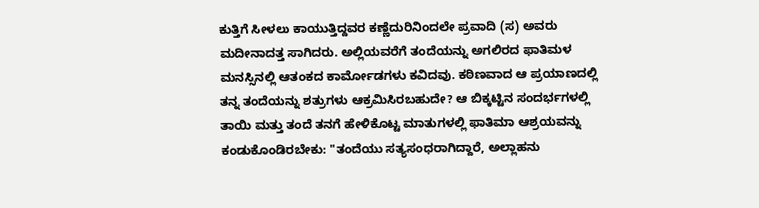ಕುತ್ತಿಗೆ ಸೀಳಲು ಕಾಯುತ್ತಿದ್ದವರ ಕಣ್ಣೆದುರಿನಿಂದಲೇ ಪ್ರವಾದಿ (ಸ) ಅವರು ಮದೀನಾದತ್ತ ಸಾಗಿದರು. ಅಲ್ಲಿಯವರೆಗೆ ತಂದೆಯನ್ನು ಅಗಲಿರದ ಫಾತಿಮಳ ಮನಸ್ಸಿನಲ್ಲಿ ಆತಂಕದ ಕಾರ್ಮೋಡಗಳು ಕವಿದವು. ಕಠಿಣವಾದ ಆ ಪ್ರಯಾಣದಲ್ಲಿ ತನ್ನ ತಂದೆಯನ್ನು ಶತ್ರುಗಳು ಆಕ್ರಮಿಸಿರಬಹುದೇ? ಆ ಬಿಕ್ಕಟ್ಟಿನ ಸಂದರ್ಭಗಳಲ್ಲಿ ತಾಯಿ ಮತ್ತು ತಂದೆ ತನಗೆ ಹೇಳಿಕೊಟ್ಟ ಮಾತುಗಳಲ್ಲಿ ಫಾತಿಮಾ ಆಶ್ರಯವನ್ನು ಕಂಡುಕೊಂಡಿರಬೇಕು: "ತಂದೆಯು ಸತ್ಯಸಂಧರಾಗಿದ್ದಾರೆ, ಅಲ್ಲಾಹನು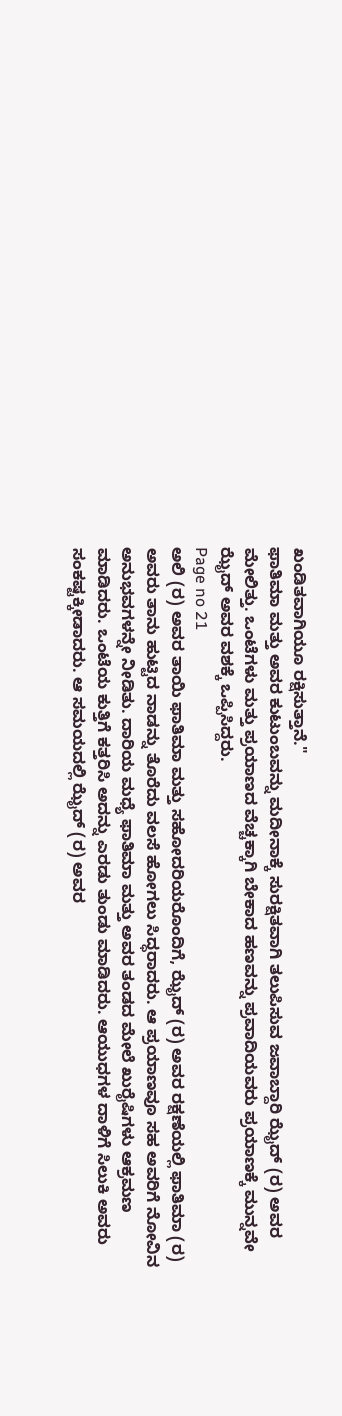ಖಂಡಿತವಾಗಿಯೂ ರಕ್ಷಿಸುತ್ತಾನೆ."
ಫಾತಿಮಾ ಮತ್ತು ಅವರ ಕುಟುಂಬವನ್ನು ಮದೀನಾಕ್ಕೆ ಸುರಕ್ಷಿತವಾಗಿ ತಲುಪಿಸುವ ಜವಾಬ್ದಾರಿ ಝೈದ್ (ರ) ಅವರ ಮೇಲಿತ್ತು. ಒಂಟೆಗಳು ಮತ್ತು ಪ್ರಯಾಣದ ವೆಚ್ಚಕ್ಕಾಗಿ ಬೇಕಾದ ಹಣವನ್ನು ಪ್ರವಾದಿಯವರು ಪ್ರಯಾಣಕ್ಕೆ ಮುನ್ನವೇ ಝೈದ್ ಅವರ ವಶಕ್ಕೆ ಒಪ್ಪಿಸಿದ್ದರು.
Page no 21
ಅಲಿ (ರ) ಅವರ ತಾಯಿ ಫಾತಿಮಾ ಮತ್ತು ಸಹೋದರಿಯರೊಂದಿಗೆ, ಝೈದ್ (ರ) ಅವರ ರಕ್ಷಣೆಯಲ್ಲಿ ಫಾತಿಮಾ (ರ) ಅವರು ತಾನು ಹುಟ್ಟಿದ ನಾಡನ್ನು ತೊರೆದು ವಲಸೆ ಹೋಗಲು ಸಿದ್ಧರಾದರು. ಆ ಪ್ರಯಾಣವೂ ಸಹ ಅವರಿಗೆ ನೋವಿನ ಅನುಭವಗಳನ್ನೇ ನೀಡಿತು. ದಾರಿಯ ಮಧ್ಯೆ ಫಾತಿಮಾ ಮತ್ತು ಅವರ ತಂಡದ ಮೇಲೆ ಖುರೈಷಿಗಳು ಆಕ್ರಮಣ ಮಾಡಿದರು. ಒಂಟೆಯ ಕುತ್ತಿಗೆ ಕತ್ತರಿಸಿ ಅದನ್ನು ಎರಡು ತುಂಡು ಮಾಡಿದರು. ಆಯುಧಗಳ ದಾಳಿಗೆ ಸಿಲುಕಿ ಅವರು ಸಂಕಷ್ಟಕ್ಕೀಡಾದರು. ಆ ಸಮಯದಲ್ಲಿ ಝೈದ್ (ರ) ಅವರ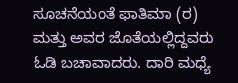ಸೂಚನೆಯಂತೆ ಫಾತಿಮಾ (ರ) ಮತ್ತು ಅವರ ಜೊತೆಯಲ್ಲಿದ್ದವರು ಓಡಿ ಬಚಾವಾದರು. ದಾರಿ ಮಧ್ಯೆ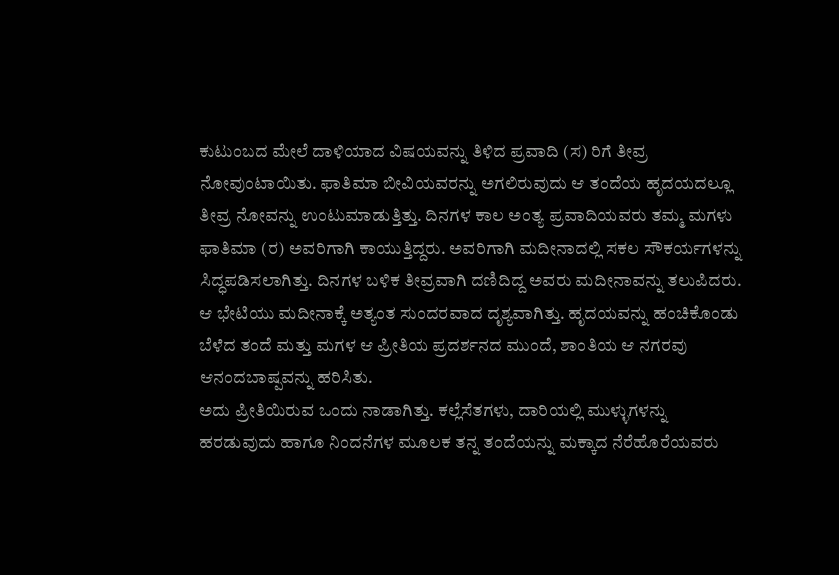ಕುಟುಂಬದ ಮೇಲೆ ದಾಳಿಯಾದ ವಿಷಯವನ್ನು ತಿಳಿದ ಪ್ರವಾದಿ (ಸ) ರಿಗೆ ತೀವ್ರ ನೋವುಂಟಾಯಿತು. ಫಾತಿಮಾ ಬೀವಿಯವರನ್ನು ಅಗಲಿರುವುದು ಆ ತಂದೆಯ ಹೃದಯದಲ್ಲೂ ತೀವ್ರ ನೋವನ್ನು ಉಂಟುಮಾಡುತ್ತಿತ್ತು. ದಿನಗಳ ಕಾಲ ಅಂತ್ಯ ಪ್ರವಾದಿಯವರು ತಮ್ಮ ಮಗಳು ಫಾತಿಮಾ (ರ) ಅವರಿಗಾಗಿ ಕಾಯುತ್ತಿದ್ದರು. ಅವರಿಗಾಗಿ ಮದೀನಾದಲ್ಲಿ ಸಕಲ ಸೌಕರ್ಯಗಳನ್ನು ಸಿದ್ಧಪಡಿಸಲಾಗಿತ್ತು. ದಿನಗಳ ಬಳಿಕ ತೀವ್ರವಾಗಿ ದಣಿದಿದ್ದ ಅವರು ಮದೀನಾವನ್ನು ತಲುಪಿದರು. ಆ ಭೇಟಿಯು ಮದೀನಾಕ್ಕೆ ಅತ್ಯಂತ ಸುಂದರವಾದ ದೃಶ್ಯವಾಗಿತ್ತು. ಹೃದಯವನ್ನು ಹಂಚಿಕೊಂಡು ಬೆಳೆದ ತಂದೆ ಮತ್ತು ಮಗಳ ಆ ಪ್ರೀತಿಯ ಪ್ರದರ್ಶನದ ಮುಂದೆ, ಶಾಂತಿಯ ಆ ನಗರವು ಆನಂದಬಾಷ್ಪವನ್ನು ಹರಿಸಿತು.
ಅದು ಪ್ರೀತಿಯಿರುವ ಒಂದು ನಾಡಾಗಿತ್ತು. ಕಲ್ಲೆಸೆತಗಳು, ದಾರಿಯಲ್ಲಿ ಮುಳ್ಳುಗಳನ್ನು ಹರಡುವುದು ಹಾಗೂ ನಿಂದನೆಗಳ ಮೂಲಕ ತನ್ನ ತಂದೆಯನ್ನು ಮಕ್ಕಾದ ನೆರೆಹೊರೆಯವರು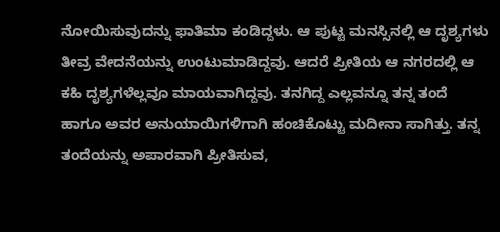ನೋಯಿಸುವುದನ್ನು ಫಾತಿಮಾ ಕಂಡಿದ್ದಳು. ಆ ಪುಟ್ಟ ಮನಸ್ಸಿನಲ್ಲಿ ಆ ದೃಶ್ಯಗಳು ತೀವ್ರ ವೇದನೆಯನ್ನು ಉಂಟುಮಾಡಿದ್ದವು. ಆದರೆ ಪ್ರೀತಿಯ ಆ ನಗರದಲ್ಲಿ ಆ ಕಹಿ ದೃಶ್ಯಗಳೆಲ್ಲವೂ ಮಾಯವಾಗಿದ್ದವು. ತನಗಿದ್ದ ಎಲ್ಲವನ್ನೂ ತನ್ನ ತಂದೆ ಹಾಗೂ ಅವರ ಅನುಯಾಯಿಗಳಿಗಾಗಿ ಹಂಚಿಕೊಟ್ಟು ಮದೀನಾ ಸಾಗಿತ್ತು. ತನ್ನ ತಂದೆಯನ್ನು ಅಪಾರವಾಗಿ ಪ್ರೀತಿಸುವ,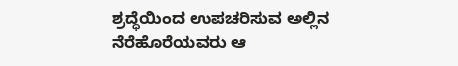ಶ್ರದ್ಧೆಯಿಂದ ಉಪಚರಿಸುವ ಅಲ್ಲಿನ ನೆರೆಹೊರೆಯವರು ಆ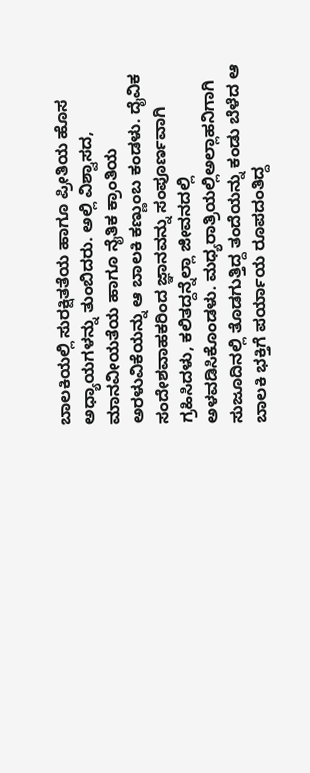ಬಾಲಕಿಯಲ್ಲಿ ಸುರಕ್ಷಿತತೆಯ ಹಾಗೂ ಪ್ರೀತಿಯ ಹೊಸ ಅಧ್ಯಾಯಗಳನ್ನು ತುಂಬಿದರು. ಅಲ್ಲಿ ವಿಶ್ವಾಸದ, ಮಾನವೀಯತೆಯ ಹಾಗೂ ನೈತಿಕ ಕ್ರಾಂತಿಯ ಅರಳುವಿಕೆಯನ್ನು ಆ ಬಾಲಕಿ ಕಣ್ಣುಂಬ ಕಂಡಳು. ದೈವಿಕ ಸಂದೇಶವಾಹಕರಿಂದ ಜ್ಞಾನವನ್ನು ಸಂಪೂರ್ಣವಾಗಿ ಗ್ರಹಿಸಿದಳು, ಕಲಿತದ್ದನ್ನೆಲ್ಲಾ ಜೀವನದಲ್ಲಿ ಅಳವಡಿಸಿಕೊಂಡಳು. ಮಧ್ಯರಾತ್ರಿಯಲ್ಲಿಅಲ್ಲಾಹನಿಗಾಗಿ ಸುಜೂದಿನಲ್ಲಿ ತೊಡಗುತ್ತಿದ್ದ ತಂದೆಯನ್ನು ಕಂಡು ಬೆಳೆದ ಆ ಬಾಲಕಿ ಭಕ್ತಿಗೆ ಪರ್ಯಾಯ ರೂಪದಂತಿದ್ದ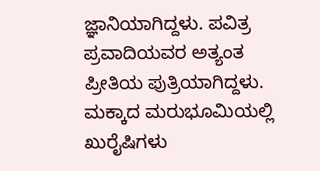ಜ್ಞಾನಿಯಾಗಿದ್ದಳು. ಪವಿತ್ರ ಪ್ರವಾದಿಯವರ ಅತ್ಯಂತ ಪ್ರೀತಿಯ ಪುತ್ರಿಯಾಗಿದ್ದಳು.
ಮಕ್ಕಾದ ಮರುಭೂಮಿಯಲ್ಲಿ ಖುರೈಷಿಗಳು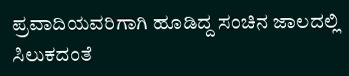ಪ್ರವಾದಿಯವರಿಗಾಗಿ ಹೂಡಿದ್ದ ಸಂಚಿನ ಜಾಲದಲ್ಲಿ ಸಿಲುಕದಂತೆ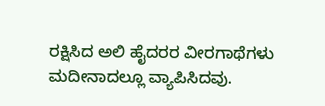ರಕ್ಷಿಸಿದ ಅಲಿ ಹೈದರರ ವೀರಗಾಥೆಗಳು ಮದೀನಾದಲ್ಲೂ ವ್ಯಾಪಿಸಿದವು.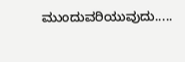ಮುಂದುವರಿಯುವುದು.....